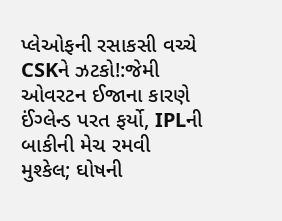પ્લેઓફની રસાકસી વચ્ચે CSKને ઝટકો!:જેમી ઓવરટન ઈજાના કારણે ઈંગ્લેન્ડ પરત ફર્યો, IPLની બાકીની મેચ રમવી મુશ્કેલ; ઘોષની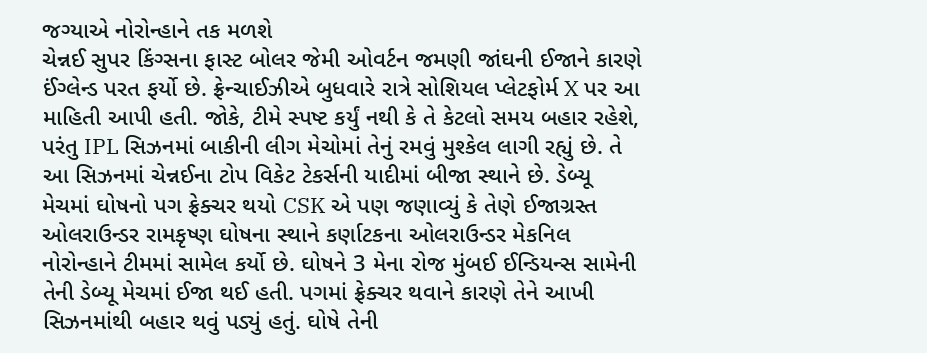જગ્યાએ નોરોન્હાને તક મળશે
ચેન્નઈ સુપર કિંગ્સના ફાસ્ટ બોલર જેમી ઓવર્ટન જમણી જાંઘની ઈજાને કારણે ઈંગ્લેન્ડ પરત ફર્યો છે. ફ્રેન્ચાઈઝીએ બુધવારે રાત્રે સોશિયલ પ્લેટફોર્મ X પર આ માહિતી આપી હતી. જોકે, ટીમે સ્પષ્ટ કર્યું નથી કે તે કેટલો સમય બહાર રહેશે, પરંતુ IPL સિઝનમાં બાકીની લીગ મેચોમાં તેનું રમવું મુશ્કેલ લાગી રહ્યું છે. તે આ સિઝનમાં ચેન્નઈના ટોપ વિકેટ ટેકર્સની યાદીમાં બીજા સ્થાને છે. ડેબ્યૂ મેચમાં ઘોષનો પગ ફ્રેક્ચર થયો CSK એ પણ જણાવ્યું કે તેણે ઈજાગ્રસ્ત ઓલરાઉન્ડર રામકૃષ્ણ ઘોષના સ્થાને કર્ણાટકના ઓલરાઉન્ડર મેકનિલ નોરોન્હાને ટીમમાં સામેલ કર્યો છે. ઘોષને 3 મેના રોજ મુંબઈ ઈન્ડિયન્સ સામેની તેની ડેબ્યૂ મેચમાં ઈજા થઈ હતી. પગમાં ફ્રેક્ચર થવાને કારણે તેને આખી સિઝનમાંથી બહાર થવું પડ્યું હતું. ઘોષે તેની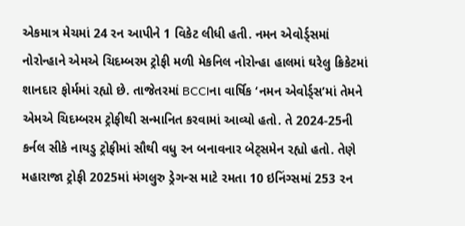એકમાત્ર મેચમાં 24 રન આપીને 1 વિકેટ લીધી હતી. નમન એવોર્ડ્સમાં નોરોન્હાને એમએ ચિદમ્બરમ ટ્રોફી મળી મેકનિલ નોરોન્હા હાલમાં ઘરેલુ ક્રિકેટમાં શાનદાર ફોર્મમાં રહ્યો છે. તાજેતરમાં BCCIના વાર્ષિક ‘નમન એવોર્ડ્સ’માં તેમને એમએ ચિદમ્બરમ ટ્રોફીથી સન્માનિત કરવામાં આવ્યો હતો. તે 2024-25ની કર્નલ સીકે નાયડુ ટ્રોફીમાં સૌથી વધુ રન બનાવનાર બેટ્સમેન રહ્યો હતો. તેણે મહારાજા ટ્રોફી 2025માં મંગલુરુ ડ્રેગન્સ માટે રમતા 10 ઇનિંગ્સમાં 253 રન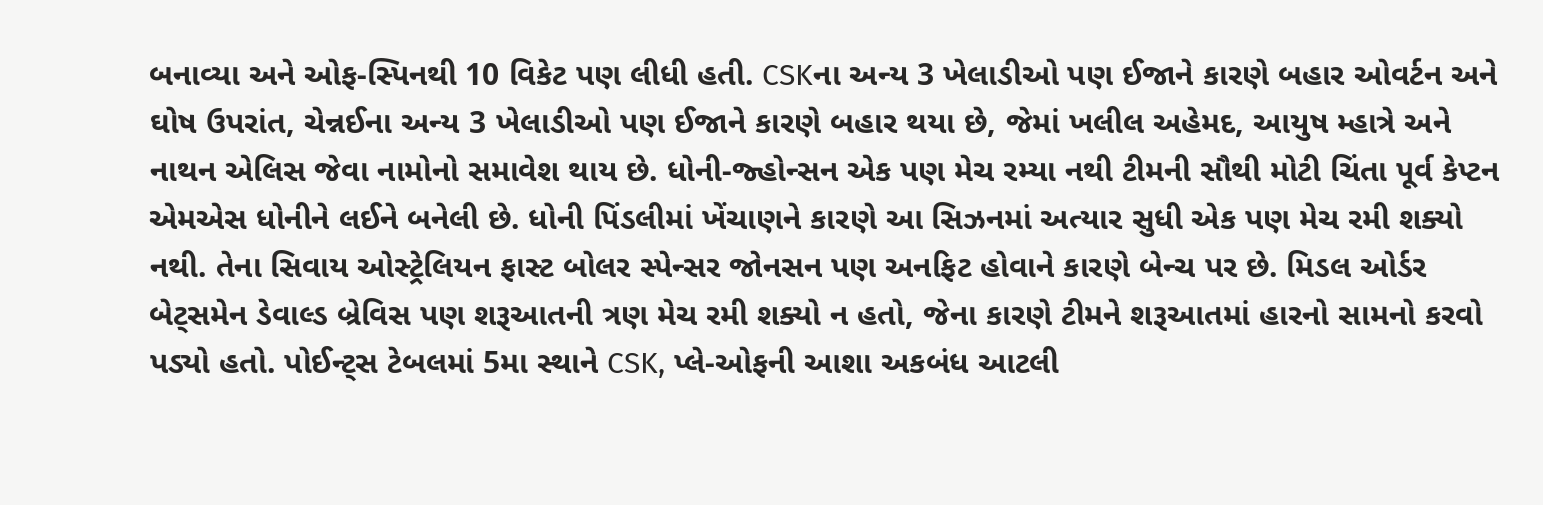બનાવ્યા અને ઓફ-સ્પિનથી 10 વિકેટ પણ લીધી હતી. CSKના અન્ય 3 ખેલાડીઓ પણ ઈજાને કારણે બહાર ઓવર્ટન અને ઘોષ ઉપરાંત, ચેન્નઈના અન્ય 3 ખેલાડીઓ પણ ઈજાને કારણે બહાર થયા છે, જેમાં ખલીલ અહેમદ, આયુષ મ્હાત્રે અને નાથન એલિસ જેવા નામોનો સમાવેશ થાય છે. ધોની-જ્હોન્સન એક પણ મેચ રમ્યા નથી ટીમની સૌથી મોટી ચિંતા પૂર્વ કેપ્ટન એમએસ ધોનીને લઈને બનેલી છે. ધોની પિંડલીમાં ખેંચાણને કારણે આ સિઝનમાં અત્યાર સુધી એક પણ મેચ રમી શક્યો નથી. તેના સિવાય ઓસ્ટ્રેલિયન ફાસ્ટ બોલર સ્પેન્સર જોનસન પણ અનફિટ હોવાને કારણે બેન્ચ પર છે. મિડલ ઓર્ડર બેટ્સમેન ડેવાલ્ડ બ્રેવિસ પણ શરૂઆતની ત્રણ મેચ રમી શક્યો ન હતો, જેના કારણે ટીમને શરૂઆતમાં હારનો સામનો કરવો પડ્યો હતો. પોઈન્ટ્સ ટેબલમાં 5મા સ્થાને CSK, પ્લે-ઓફની આશા અકબંધ આટલી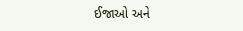ઈજાઓ અને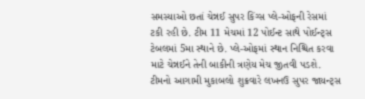સમસ્યાઓ છતાં ચેન્નઈ સુપર કિંગ્સ પ્લે-ઓફની રેસમાં ટકી રહી છે. ટીમ 11 મેચમાં 12 પોઈન્ટ સાથે પોઈન્ટ્સ ટેબલમાં 5મા સ્થાને છે. પ્લે-ઓફમાં સ્થાન નિશ્ચિત કરવા માટે ચેન્નઈને તેની બાકીની ત્રણેય મેચ જીતવી પડશે. ટીમનો આગામી મુકાબલો શુક્રવારે લખનઉ સુપર જાયન્ટ્સ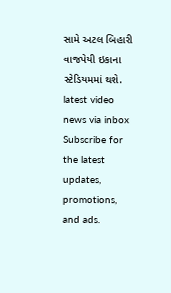સામે અટલ બિહારી વાજપેયી ઇકાના સ્ટેડિયમમાં થશે.
latest video
news via inbox
Subscribe for the latest updates, promotions, and ads.